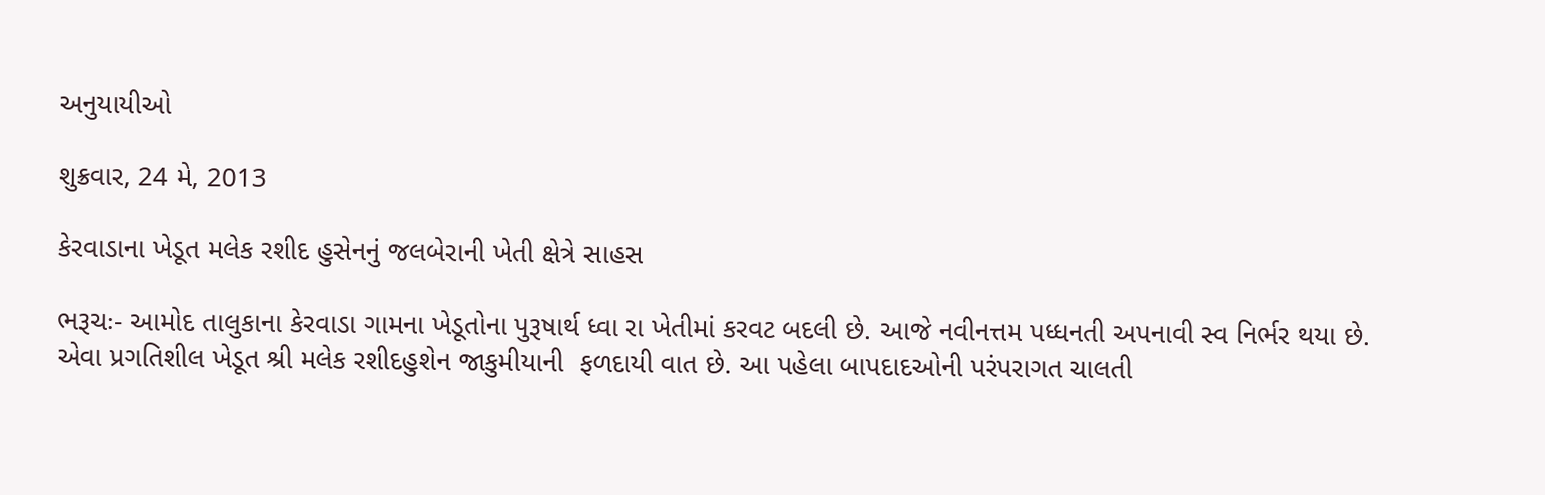અનુયાયીઓ

શુક્રવાર, 24 મે, 2013

કેરવાડાના ખેડૂત મલેક રશીદ હુસેનનું જલબેરાની ખેતી ક્ષેત્રે સાહસ

ભરૂચઃ- આમોદ તાલુકાના કેરવાડા ગામના ખેડૂતોના પુરૂષાર્થ ધ્વા રા ખેતીમાં કરવટ બદલી છે. આજે નવીનત્તમ પધ્ધનતી અપનાવી સ્વ નિર્ભર થયા છે. એવા પ્રગતિશીલ ખેડૂત શ્રી મલેક રશીદહુશેન જાકુમીયાની  ફળદાયી વાત છે. આ પહેલા બાપદાદઓની પરંપરાગત ચાલતી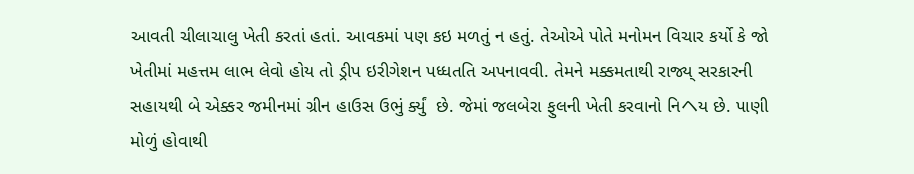આવતી ચીલાચાલુ ખેતી કરતાં હતાં. આવકમાં પણ કઇ મળતું ન હતું. તેઓએ પોતે મનોમન વિચાર કર્યો કે જો ખેતીમાં મહત્તમ લાભ લેવો હોય તો ડ્રીપ ઇરીગેશન પધ્ધતતિ અપનાવવી. તેમને મક્કમતાથી રાજ્ય્ સરકારની સહાયથી બે એક્કર જમીનમાં ગ્રીન હાઉસ ઉભું ર્ક્યું  છે. જેમાં જલબેરા ફુલની ખેતી કરવાનો નિヘય છે. પાણી મોળું હોવાથી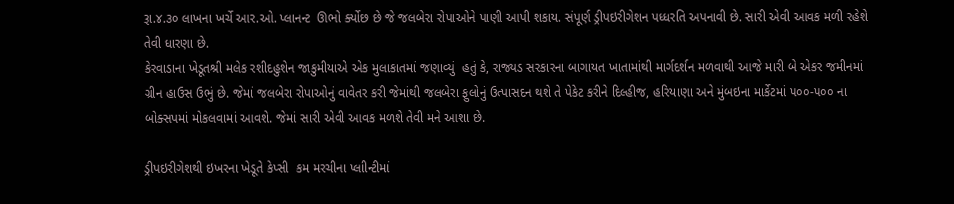રૂા.૪.૩૦ લાખના ખર્ચે આર.ઓ. પ્લાનન્ટ  ઊભો ર્ક્યોછ છે જે જલબેરા રોપાઓને પાણી આપી શકાય. સંપૂર્ણ ડ્રીપઇરીગેશન પધ્ધરતિ અપનાવી છે. સારી એવી આવક મળી રહેશે તેવી ધારણા છે.
કેરવાડાના ખેડૂતશ્રી મલેક રશીદહુશેન જાકુમીયાએ એક મુલાકાતમાં જણાવ્યું  હતું કે, રાજ્યડ સરકારના બાગાયત ખાતામાંથી માર્ગદર્શન મળવાથી આજે મારી બે એકર જમીનમાં ગ્રીન હાઉસ ઉભું છે. જેમાં જલબેરા રોપાઓનું વાવેતર કરી જેમાંથી જલબેરા ફુલોનું ઉત્પાસદન થશે તે પેકેટ કરીને દિલ્હીજ, હરિયાણા અને મુંબઇના માર્કેટમાં ૫૦૦-૫૦૦ ના બોક્સપમાં મોકલવામાં આવશે. જેમાં સારી એવી આવક મળશે તેવી મને આશા છે.

ડ્રીપઇરીગેશથી ઇખરના ખેડૂતે કેપ્સી  કમ મરચીના પ્લાીન્ટીમાં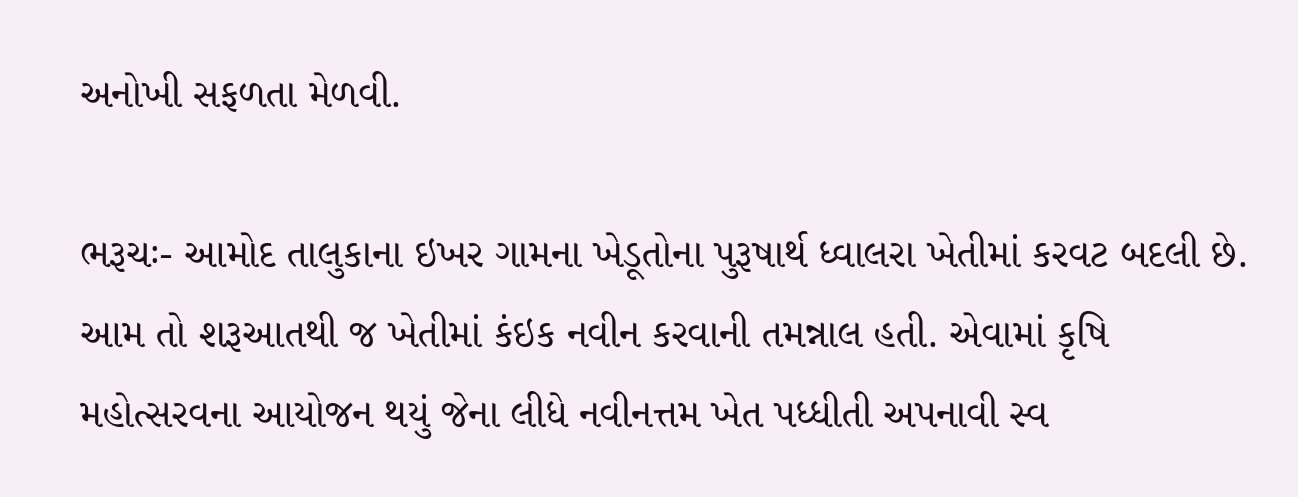અનોખી સફળતા મેળવી.

ભરૂચઃ- આમોદ તાલુકાના ઇખર ગામના ખેડૂતોના પુરૂષાર્થ ધ્વાલરા ખેતીમાં કરવટ બદલી છે. આમ તો શરૂઆતથી જ ખેતીમાં કંઇક નવીન કરવાની તમન્નાલ હતી. એવામાં કૃષિ મહોત્સરવના આયોજન થયું જેના લીધે નવીનત્તમ ખેત પધ્ધીતી અપનાવી સ્વ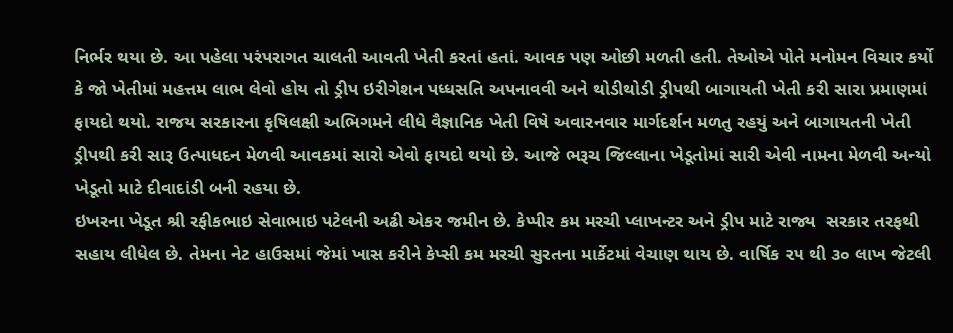નિર્ભર થયા છે. આ પહેલા પરંપરાગત ચાલતી આવતી ખેતી કરતાં હતાં. આવક પણ ઓછી મળતી હતી. તેઓએ પોતે મનોમન વિચાર કર્યો કે જો ખેતીમાં મહત્તમ લાભ લેવો હોય તો ડ્રીપ ઇરીગેશન પધ્ધસતિ અપનાવવી અને થોડીથોડી ડ્રીપથી બાગાયતી ખેતી કરી સારા પ્રમાણમાં ફાયદો થયો. રાજય સરકારના કૃષિલક્ષી અભિગમને લીધે વૈજ્ઞાનિક ખેતી વિષે અવારનવાર માર્ગદર્શન મળતુ રહયું અને બાગાયતની ખેતી ડ્રીપથી કરી સારૂ ઉત્પાધદન મેળવી આવકમાં સારો એવો ફાયદો થયો છે. આજે ભરૂચ જિલ્લાના ખેડૂતોમાં સારી એવી નામના મેળવી અન્યો ખેડૂતો માટે દીવાદાંડી બની રહયા છે.
ઇખરના ખેડૂત શ્રી રફીકભાઇ સેવાભાઇ પટેલની અઢી એકર જમીન છે. કેપ્પીર કમ મરચી પ્લાખન્ટર અને ડ્રીપ માટે રાજ્ય  સરકાર તરફથી સહાય લીધેલ છે. તેમના નેટ હાઉસમાં જેમાં ખાસ કરીને કેપ્સી કમ મરચી સુરતના માર્કેટમાં વેચાણ થાય છે. વાર્ષિક ૨૫ થી ૩૦ લાખ જેટલી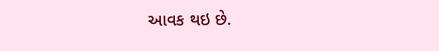આવક થઇ છે.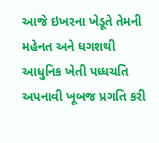આજે ઇખરના ખેડૂતે તેમની મહેનત અને ધગશથી આધુનિક ખેતી પધ્ધચતિ અપનાવી ખૂબજ પ્રગતિ કરી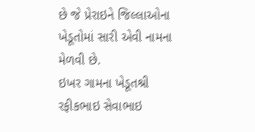છે જે પ્રેરાઇને જિલ્લાઓના ખેડૂતોમાં સારી એવી નામના મેળવી છે.
ઇખર ગામના ખેડૂતશ્રી રફીકભાઇ સેવાભાઇ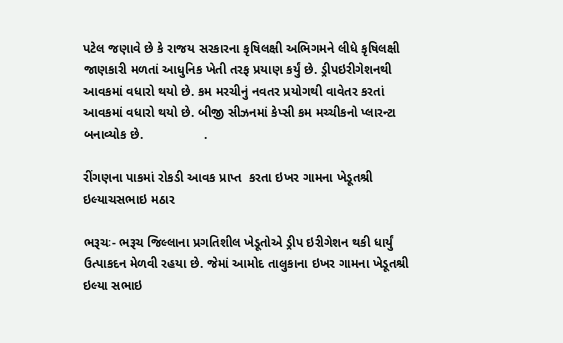પટેલ જણાવે છે કે રાજય સરકારના કૃષિલક્ષી અભિગમને લીધે કૃષિલક્ષી જાણકારી મળતાં આધુનિક ખેતી તરફ પ્રયાણ કર્યું છે. ડ્રીપઇરીગેશનથી આવકમાં વધારો થયો છે. કમ મરચીનું નવતર પ્રયોગથી વાવેતર કરતાં આવકમાં વધારો થયો છે. બીજી સીઝનમાં કેપ્સી કમ મચ્ચીકનો પ્લારન્ટા બનાવ્યોક છે.                 .

રીંગણના પાકમાં રોકડી આવક પ્રાપ્ત  કરતા ઇખર ગામના ખેડૂતશ્રી ઇલ્યાચસભાઇ મઠાર

ભરૂચઃ- ભરૂચ જિલ્લાના પ્રગતિશીલ ખેડૂતોએ ડ્રીપ ઇરીગેશન થકી ધાર્યું ઉત્પાકદન મેળવી રહયા છે. જેમાં આમોદ તાલુકાના ઇખર ગામના ખેડૂતશ્રી ઇલ્યા સભાઇ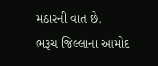મઠારની વાત છે.
ભરૂચ જિલ્લાના આમોદ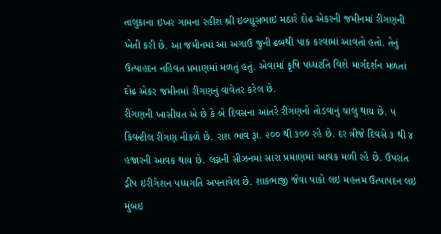તાલુકાના ઇખર ગામના રહીશ શ્રી ઇલ્યાૂસભાઇ મઠારે દોઢ એકરની જમીનમાં રીંગણની ખેતી કરી છે. આ જમીનમાં આ અગાઉ જુની ઢબથી પાક કરવામાં આવતો હતો. તેનું ઉત્પાહદન નહિવત પ્રમાણમાં મળતું હતું. એવામાં કૃષિ પધ્ધટતિ વિશે માર્ગદર્શન મળતાં દોઢ એકર જમીનમાં રીંગણનું વાવેતર કરેલ છે.
રીંગણની ખાસીયત એ છે કે બે દિવસના આંતરે રીંગણનો તોડવાનું ચાલુ થાય છે. ૫ કિવન્ટીલ રીંગણ નીકળે છે. રાશ ભાવ રૂા. ૨૦૦ થી ૩૦૦ રહે છે. દર ત્રીજે દિવસે ૩ થી ૪ હજારની આવક થાય છે. લગ્નની સીઝનમાં સારા પ્રમાણમાં આવક મળી રહે છે. ઉપરાંત ડ્રીપ ઇરીગેશન પધ્ધગતિ અપનાવેલ છે. શાકભાજી જેવા પાકો લઇ મહત્તમ ઉત્પાપદન લઇ મુંબઇ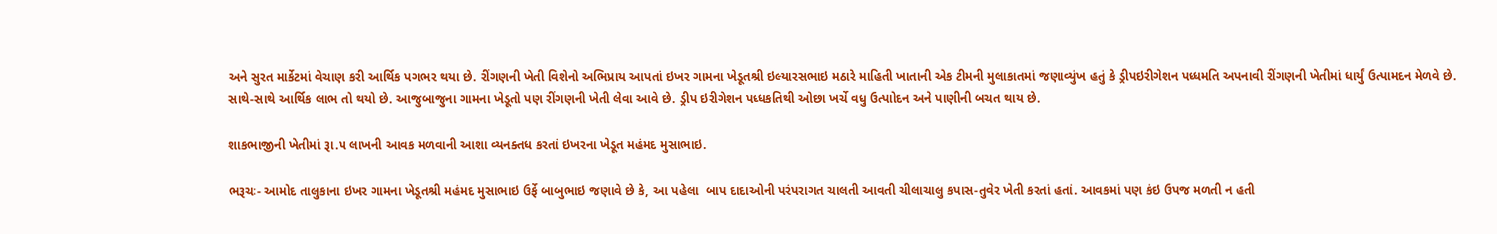અને સુરત માર્કેટમાં વેચાણ કરી આર્થિક પગભર થયા છે. રીંગણની ખેતી વિશેનો અભિપ્રાય આપતાં ઇખર ગામના ખેડૂતશ્રી ઇલ્યારસભાઇ મઠારે માહિતી ખાતાની એક ટીમની મુલાકાતમાં જણાવ્યુંખ હતું કે ડ્રીપઇરીગેશન પધ્ધમતિ અપનાવી રીંગણની ખેતીમાં ધાર્યું ઉત્પામદન મેળવે છે. સાથે-સાથે આર્થિક લાભ તો થયો છે. આજુબાજુના ગામના ખેડૂતો પણ રીંગણની ખેતી લેવા આવે છે. ડ્રીપ ઇરીગેશન પધ્ધકતિથી ઓછા ખર્ચે વધુ ઉત્પાોદન અને પાણીની બચત થાય છે.

શાકભાજીની ખેતીમાં રૂા.૫ લાખની આવક મળવાની આશા વ્યનક્તધ કરતાં ઇખરના ખેડૂત મહંમદ મુસાભાઇ.

ભરૂચઃ- આમોદ તાલુકાના ઇખર ગામના ખેડૂતશ્રી મહંમદ મુસાભાઇ ઉર્ફે બાબુભાઇ જણાવે છે કે, આ પહેલા  બાપ દાદાઓની પરંપરાગત ચાલતી આવતી ચીલાચાલુ કપાસ-તુવેર ખેતી કરતાં હતાં. આવકમાં પણ કંઇ ઉપજ મળતી ન હતી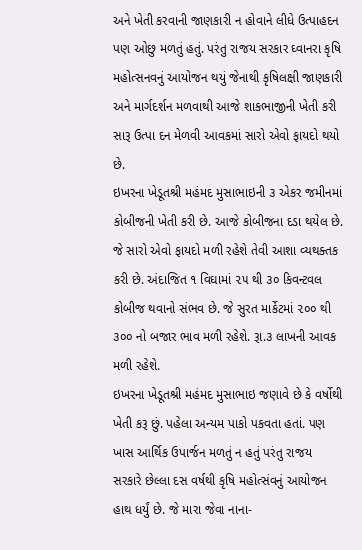અને ખેતી કરવાની જાણકારી ન હોવાને લીધે ઉત્પાહદન પણ ઓછુ મળતું હતું. પરંતુ રાજય સરકાર ઘ્વાનરા કૃષિ મહોત્સનવનું આયોજન થયું જેનાથી કૃષિલક્ષી જાણકારી અને માર્ગદર્શન મળવાથી આજે શાકભાજીની ખેતી કરી સારૂ ઉત્પા દન મેળવી આવકમાં સારો એવો ફાયદો થયો છે.
ઇખરના ખેડૂતશ્રી મહંમદ મુસાભાઇની ૩ એકર જમીનમાં કોબીજની ખેતી કરી છે. આજે કોબીજના દડા થયેલ છે. જે સારો એવો ફાયદો મળી રહેશે તેવી આશા વ્યથક્તક કરી છે. અંદાજિત ૧ વિઘામાં ૨૫ થી ૩૦ કિવન્ટવલ કોબીજ થવાનો સંભવ છે. જે સુરત માર્કેટમાં ૨૦૦ થી ૩૦૦ નો બજાર ભાવ મળી રહેશે. રૂા.૩ લાખની આવક મળી રહેશે.
ઇખરના ખેડૂતશ્રી મહંમદ મુસાભાઇ જણાવે છે કે વર્ષોથી ખેતી કરૂ છું. પહેલા અન્યમ પાકો પકવતા હતાં. પણ ખાસ આર્થિક ઉપાર્જન મળતું ન હતું પરંતુ રાજય સરકારે છેલ્લા દસ વર્ષથી કૃષિ મહોત્સંવનું આયોજન હાથ ધર્યું છે. જે મારા જેવા નાના-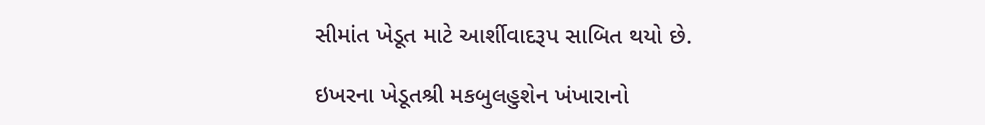સીમાંત ખેડૂત માટે આર્શીવાદરૂપ સાબિત થયો છે.

ઇખરના ખેડૂતશ્રી મકબુલહુશેન ખંખારાનો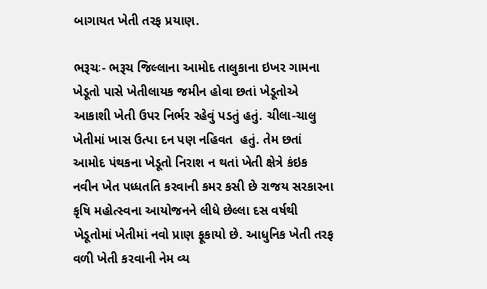બાગાયત ખેતી તરફ પ્રયાણ.

ભરૂચઃ- ભરૂચ જિલ્લાના આમોદ તાલુકાના ઇખર ગામના ખેડૂતો પાસે ખેતીલાયક જમીન હોવા છતાં ખેડૂતોએ આકાશી ખેતી ઉપર નિર્ભર રહેવું પડતું હતું. ચીલા-ચાલુ ખેતીમાં ખાસ ઉત્પા દન પણ નહિવત  હતું. તેમ છતાં આમોદ પંથકના ખેડૂતો નિરાશ ન થતાં ખેતી ક્ષેત્રે કંઇક નવીન ખેત પધ્ધતતિ કરવાની કમર કસી છે રાજય સરકારના કૃષિ મહોત્સ્વના આયોજનને લીધે છેલ્લા દસ વર્ષથી ખેડૂતોમાં ખેતીમાં નવો પ્રાણ ફૂકાયો છે. આધુનિક ખેતી તરફ વળી ખેતી કરવાની નેમ વ્ય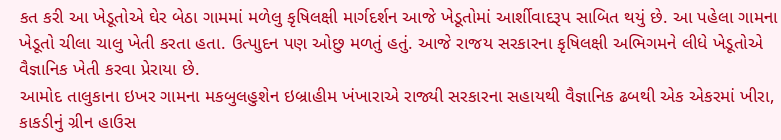કત કરી આ ખેડૂતોએ ઘેર બેઠા ગામમાં મળેલુ કૃષિલક્ષી માર્ગદર્શન આજે ખેડૂતોમાં આર્શીવાદરૂપ સાબિત થયું છે. આ પહેલા ગામના ખેડૂતો ચીલા ચાલુ ખેતી કરતા હતા. ઉત્પાુદન પણ ઓછુ મળતું હતું. આજે રાજય સરકારના કૃષિલક્ષી અભિગમને લીધે ખેડૂતોએ વૈજ્ઞાનિક ખેતી કરવા પ્રેરાયા છે.
આમોદ તાલુકાના ઇખર ગામના મકબુલહુશેન ઇબ્રાહીમ ખંખારાએ રાજ્યી સરકારના સહાયથી વૈજ્ઞાનિક ઢબથી એક એકરમાં ખીરા, કાકડીનું ગ્રીન હાઉસ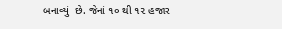બનાવ્યું  છે. જેનાં ૧૦ થી ૧૨ હજાર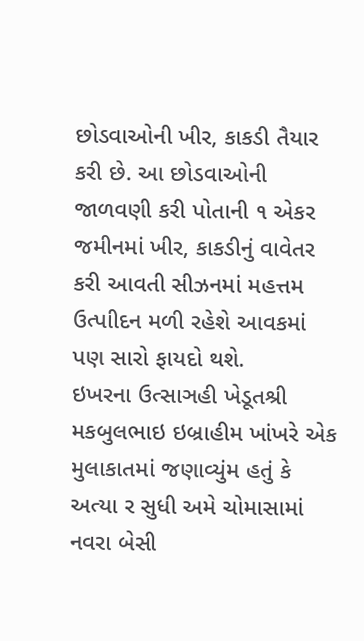છોડવાઓની ખીર, કાકડી તૈયાર કરી છે. આ છોડવાઓની જાળવણી કરી પોતાની ૧ એકર જમીનમાં ખીર, કાકડીનું વાવેતર કરી આવતી સીઝનમાં મહત્તમ ઉત્પાીદન મળી રહેશે આવકમાં પણ સારો ફાયદો થશે.
ઇખરના ઉત્સાઞહી ખેડૂતશ્રી મકબુલભાઇ ઇબ્રાહીમ ખાંખરે એક મુલાકાતમાં જણાવ્યુંમ હતું કે અત્યા ર સુધી અમે ચોમાસામાં નવરા બેસી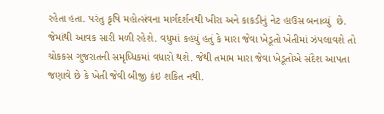રહેતા હતા. પરંતુ કૃષિ મહોત્સંવના માર્ગદર્શનથી ખીરા અને કાકડીનું નેટ હાઉસ બનાવ્યું  છે. જેમાંથી આવક સારી મળી રહેશે. વધુમાં કહયું હતું કે મારા જેવા ખેડૂતો ખેતીમાં ઝંપલાવશે તો ચોકકસ ગુજરાતની સમૃધ્ધિકમાં વધારો થશે. જેથી તમામ મારા જેવા ખેડૂતોએ સંદેશ આપતા જણાવે છે કે ખેતી જેવી બીજી કંઇ શકિત નથી.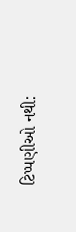ટિપ્પણીઓ નથી: